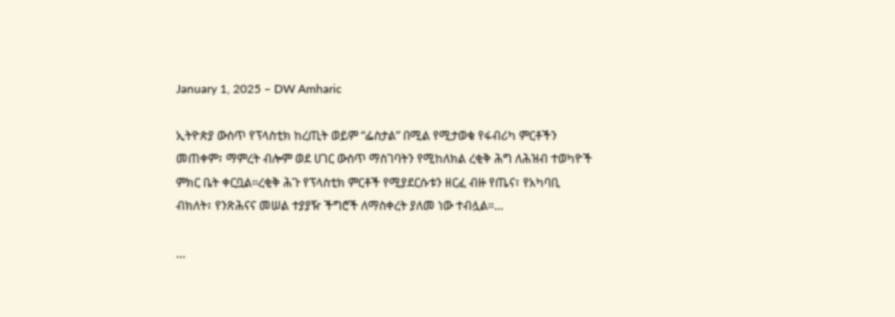January 1, 2025 – DW Amharic

ኢትዮጵያ ውስጥ የፕላስቲክ ከረጢት ወይም “ፌስታል” በሚል የሚታወቁ የፋብሪካ ምርቶችን መጠቀም፣ ማምረት ብሎም ወደ ሀገር ውስጥ ማስገባትን የሚከለክል ረቂቅ ሕግ ለሕዝብ ተወካዮች ምክር ቤት ቀርቧል።ረቂቅ ሕጉ የፕላስቲክ ምርቶች የሚያደርሱቱን ዘርፈ ብዙ የጤና፣ የአካባቢ ብክለት፣ የንጽሕናና መሠል ተያያዥ ችግሮች ለማስቀረት ያለመ ነው ተብሏል።…

…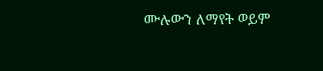ሙሉውን ለማየት ወይም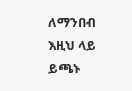ለማንበብ እዚህ ላይ ይጫኑ